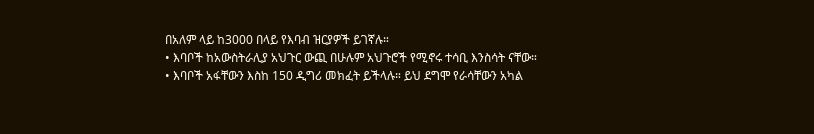በአለም ላይ ከ3000 በላይ የእባብ ዝርያዎች ይገኛሉ።
• እባቦች ከአውስትራሊያ አህጉር ውጪ በሁሉም አህጉሮች የሚኖሩ ተሳቢ እንስሳት ናቸው።
• እባቦች አፋቸውን እስከ 150 ዲግሪ መክፈት ይችላሉ። ይህ ደግሞ የራሳቸውን አካል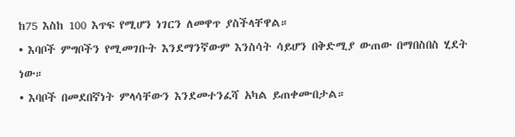ከ75 እስከ 100 እጥፍ የሚሆን ነገርን ለመዋጥ ያስችላቸዋል።
• እባቦች ምግቦችን የሚመገቡት እንደማንኛውም እንስሳት ሳይሆን በቅድሚያ ውጠው በማበስበስ ሂደት ነው።
• እባቦች በመደበኛነት ምላሳቸውን እንደመተንፈሻ አካል ይጠቀሙበታል።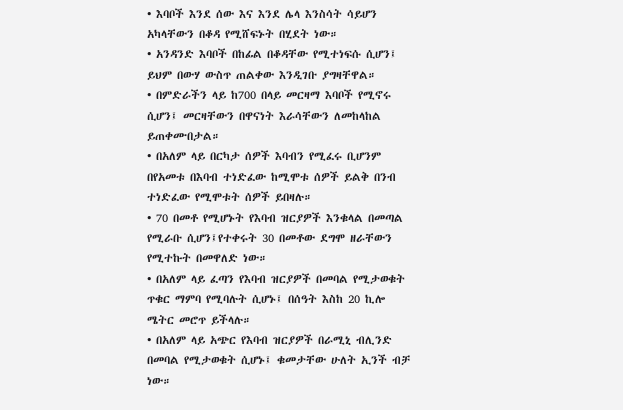• እባቦች እንደ ሰው እና እንደ ሌላ እንስሳት ሳይሆን አካላቸውን በቆዳ የሚሸፍኑት በሂደት ነው።
• አንዳንድ እባቦች በከፊል በቆዳቸው የሚተነፍሱ ሲሆን፤ ይህም በውሃ ውስጥ ጠልቀው እንዲገቡ ያግዛቸዋል።
• በምድራችን ላይ ከ700 በላይ መርዛማ እባቦች የሚኖሩ ሲሆን፤ መርዛቸውን በዋናነት እራሳቸውን ለመከላከል ይጠቀሙበታል።
• በአለም ላይ በርካታ ሰዎች እባብን የሚፈሩ ቢሆንም በየአመቱ በእባብ ተነድፈው ከሚሞቱ ሰዎች ይልቅ በንብ ተነድፈው የሚሞቱት ሰዎች ይበዛሉ።
• 70 በመቶ የሚሆኑት የእባብ ዝርያዎች እንቁላል በመጣል የሚራቡ ሲሆን፤የተቀሩት 30 በመቶው ደግሞ ዘራቸውን የሚተኩት በመዋለድ ነው።
• በአለም ላይ ፈጣን የእባብ ዝርያዎች በመባል የሚታወቁት ጥቁር ማምባ የሚባሉት ሲሆኑ፤ በሰዓት እስከ 20 ኪሎ ሜትር መሮጥ ይችላሉ።
• በአለም ላይ አጭር የእባብ ዝርያዎች በራሚኒ ብሊንድ በመባል የሚታወቁት ሲሆኑ፤ ቁመታቸው ሁለት ኢንች ብቻ ነው።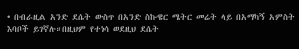• በብራዚል አንድ ደሴት ውስጥ በአንድ ስኩዌር ሜትር መሬት ላይ በአማካኝ አምስት እባቦች ይገኛሉ።በዚህም የተነሳ ወደዚህ ደሴት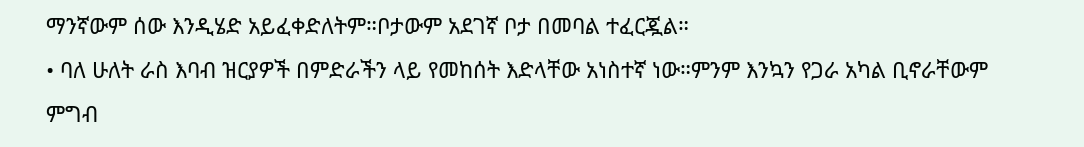ማንኛውም ሰው እንዲሄድ አይፈቀድለትም።ቦታውም አደገኛ ቦታ በመባል ተፈርጇል።
• ባለ ሁለት ራስ እባብ ዝርያዎች በምድራችን ላይ የመከሰት እድላቸው አነስተኛ ነው።ምንም እንኳን የጋራ አካል ቢኖራቸውም ምግብ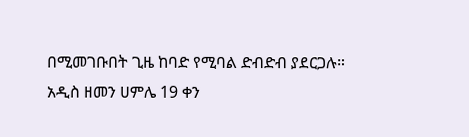በሚመገቡበት ጊዜ ከባድ የሚባል ድብድብ ያደርጋሉ።
አዲስ ዘመን ሀምሌ 19 ቀን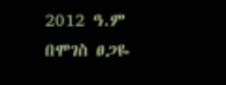2012 ዓ.ም
በሞገስ ፀጋዬ